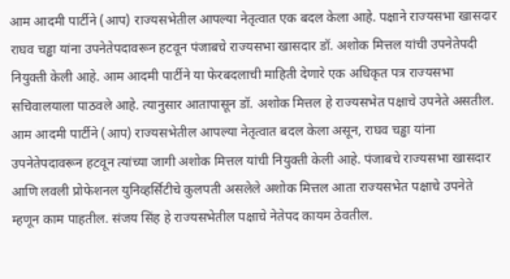आम आदमी पार्टीने (आप) राज्यसभेतील आपल्या नेतृत्वात एक बदल केला आहे. पक्षाने राज्यसभा खासदार राघव चड्ढा यांना उपनेतेपदावरून हटवून पंजाबचे राज्यसभा खासदार डॉ. अशोक मित्तल यांची उपनेतेपदी नियुक्ती केली आहे. आम आदमी पार्टीने या फेरबदलाची माहिती देणारे एक अधिकृत पत्र राज्यसभा सचिवालयाला पाठवले आहे. त्यानुसार आतापासून डॉ. अशोक मित्तल हे राज्यसभेत पक्षाचे उपनेते असतील.
आम आदमी पार्टीने (आप) राज्यसभेतील आपल्या नेतृत्वात बदल केला असून, राघव चड्ढा यांना उपनेतेपदावरून हटवून त्यांच्या जागी अशोक मित्तल यांची नियुक्ती केली आहे. पंजाबचे राज्यसभा खासदार आणि लवली प्रोफेशनल युनिव्हर्सिटीचे कुलपती असलेले अशोक मित्तल आता राज्यसभेत पक्षाचे उपनेते म्हणून काम पाहतील. संजय सिंह हे राज्यसभेतील पक्षाचे नेतेपद कायम ठेवतील.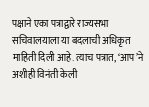पक्षाने एका पत्राद्वारे राज्यसभा सचिवालयाला या बदलाची अधिकृत माहिती दिली आहे. त्याच पत्रात, ‘आप’ने अशीही विनंती केली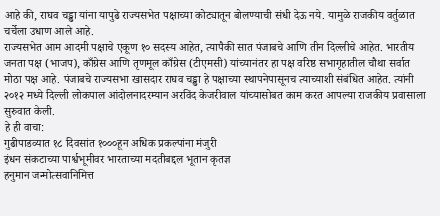आहे की, राघव चड्ढा यांना यापुढे राज्यसभेत पक्षाच्या कोट्यातून बोलण्याची संधी देऊ नये. यामुळे राजकीय वर्तुळात चर्चेला उधाण आले आहे.
राज्यसभेत आम आदमी पक्षाचे एकूण १० सदस्य आहेत, त्यापैकी सात पंजाबचे आणि तीन दिल्लीचे आहेत. भारतीय जनता पक्ष (भाजप), काँग्रेस आणि तृणमूल काँग्रेस (टीएमसी) यांच्यानंतर हा पक्ष वरिष्ठ सभागृहातील चौथा सर्वात मोठा पक्ष आहे. पंजाबचे राज्यसभा खासदार राघव चड्ढा हे पक्षाच्या स्थापनेपासूनच त्याच्याशी संबंधित आहेत. त्यांनी २०१२ मध्ये दिल्ली लोकपाल आंदोलनादरम्यान अरविंद केजरीवाल यांच्यासोबत काम करत आपल्या राजकीय प्रवासाला सुरुवात केली.
हे ही वाचा:
गुढीपाडव्यात १८ दिवसांत १०००हून अधिक प्रकल्पांना मंजुरी
इंधन संकटाच्या पार्श्वभूमीवर भारताच्या मदतीबद्दल भूतान कृतज्ञ
हनुमान जन्मोत्सवानिमित्त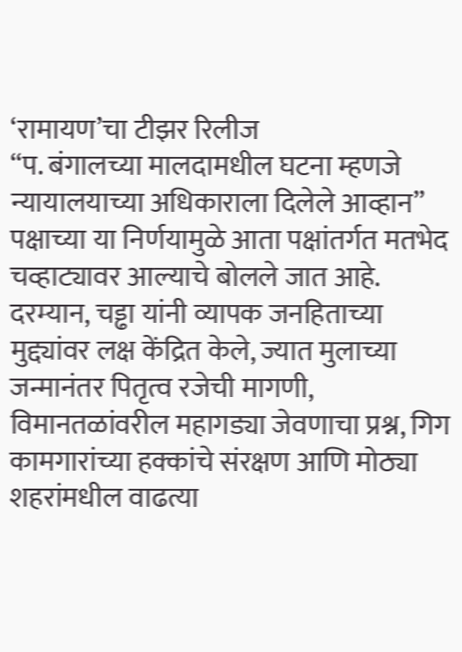‘रामायण’चा टीझर रिलीज
“प. बंगालच्या मालदामधील घटना म्हणजे न्यायालयाच्या अधिकाराला दिलेले आव्हान”
पक्षाच्या या निर्णयामुळे आता पक्षांतर्गत मतभेद चव्हाट्यावर आल्याचे बोलले जात आहे. दरम्यान, चड्ढा यांनी व्यापक जनहिताच्या मुद्द्यांवर लक्ष केंद्रित केले, ज्यात मुलाच्या जन्मानंतर पितृत्व रजेची मागणी, विमानतळांवरील महागड्या जेवणाचा प्रश्न, गिग कामगारांच्या हक्कांचे संरक्षण आणि मोठ्या शहरांमधील वाढत्या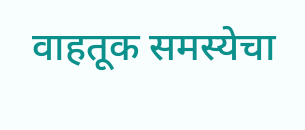वाहतूक समस्येचा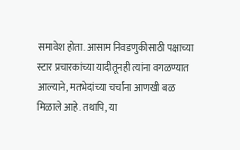समावेश होता. आसाम निवडणुकीसाठी पक्षाच्या स्टार प्रचारकांच्या यादीतूनही त्यांना वगळण्यात आल्याने, मतभेदांच्या चर्चांना आणखी बळ मिळाले आहे. तथापि, या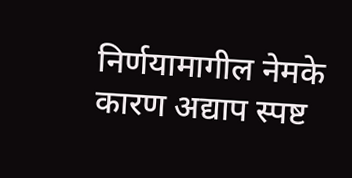निर्णयामागील नेमके कारण अद्याप स्पष्ट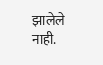झालेले नाही.